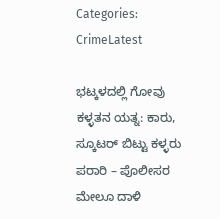Categories: CrimeLatest

ಭಟ್ಕಳದಲ್ಲಿ ಗೋವು ಕಳ್ಳತನ ಯತ್ನ: ಕಾರು, ಸ್ಕೂಟರ್ ಬಿಟ್ಟು ಕಳ್ಳರು ಪರಾರಿ – ಪೊಲೀಸರ ಮೇಲೂ ದಾಳಿ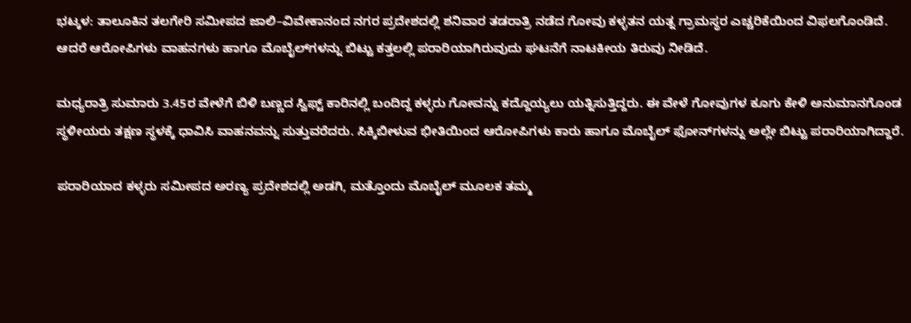ಭಟ್ಕಳ: ತಾಲೂಕಿನ ತಲಗೇರಿ ಸಮೀಪದ ಜಾಲಿ–ವಿವೇಕಾನಂದ ನಗರ ಪ್ರದೇಶದಲ್ಲಿ ಶನಿವಾರ ತಡರಾತ್ರಿ ನಡೆದ ಗೋವು ಕಳ್ಳತನ ಯತ್ನ ಗ್ರಾಮಸ್ಥರ ಎಚ್ಚರಿಕೆಯಿಂದ ವಿಫಲಗೊಂಡಿದೆ. ಆದರೆ ಆರೋಪಿಗಳು ವಾಹನಗಳು ಹಾಗೂ ಮೊಬೈಲ್‌ಗಳನ್ನು ಬಿಟ್ಟು ಕತ್ತಲಲ್ಲಿ ಪರಾರಿಯಾಗಿರುವುದು ಘಟನೆಗೆ ನಾಟಕೀಯ ತಿರುವು ನೀಡಿದೆ.

ಮಧ್ಯರಾತ್ರಿ ಸುಮಾರು 3.45ರ ವೇಳೆಗೆ ಬಿಳಿ ಬಣ್ಣದ ಸ್ವಿಫ್ಟ್ ಕಾರಿನಲ್ಲಿ ಬಂದಿದ್ದ ಕಳ್ಳರು ಗೋವನ್ನು ಕದ್ದೊಯ್ಯಲು ಯತ್ನಿಸುತ್ತಿದ್ದರು. ಈ ವೇಳೆ ಗೋವುಗಳ ಕೂಗು ಕೇಳಿ ಅನುಮಾನಗೊಂಡ ಸ್ಥಳೀಯರು ತಕ್ಷಣ ಸ್ಥಳಕ್ಕೆ ಧಾವಿಸಿ ವಾಹನವನ್ನು ಸುತ್ತುವರೆದರು. ಸಿಕ್ಕಿಬೀಳುವ ಭೀತಿಯಿಂದ ಆರೋಪಿಗಳು ಕಾರು ಹಾಗೂ ಮೊಬೈಲ್ ಫೋನ್‌ಗಳನ್ನು ಅಲ್ಲೇ ಬಿಟ್ಟು ಪರಾರಿಯಾಗಿದ್ದಾರೆ.

ಪರಾರಿಯಾದ ಕಳ್ಳರು ಸಮೀಪದ ಅರಣ್ಯ ಪ್ರದೇಶದಲ್ಲಿ ಅಡಗಿ, ಮತ್ತೊಂದು ಮೊಬೈಲ್ ಮೂಲಕ ತಮ್ಮ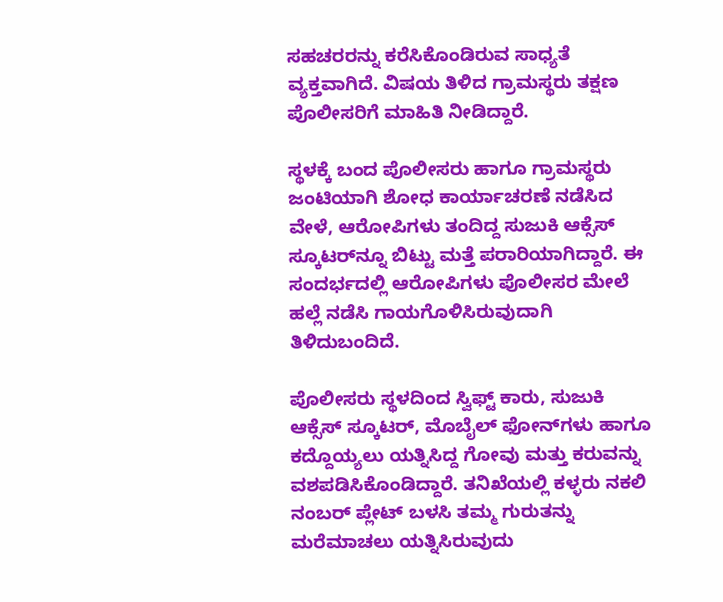ಸಹಚರರನ್ನು ಕರೆಸಿಕೊಂಡಿರುವ ಸಾಧ್ಯತೆ ವ್ಯಕ್ತವಾಗಿದೆ. ವಿಷಯ ತಿಳಿದ ಗ್ರಾಮಸ್ಥರು ತಕ್ಷಣ ಪೊಲೀಸರಿಗೆ ಮಾಹಿತಿ ನೀಡಿದ್ದಾರೆ.

ಸ್ಥಳಕ್ಕೆ ಬಂದ ಪೊಲೀಸರು ಹಾಗೂ ಗ್ರಾಮಸ್ಥರು ಜಂಟಿಯಾಗಿ ಶೋಧ ಕಾರ್ಯಾಚರಣೆ ನಡೆಸಿದ ವೇಳೆ, ಆರೋಪಿಗಳು ತಂದಿದ್ದ ಸುಜುಕಿ ಆಕ್ಸೆಸ್ ಸ್ಕೂಟರ್‌ನ್ನೂ ಬಿಟ್ಟು ಮತ್ತೆ ಪರಾರಿಯಾಗಿದ್ದಾರೆ. ಈ ಸಂದರ್ಭದಲ್ಲಿ ಆರೋಪಿಗಳು ಪೊಲೀಸರ ಮೇಲೆ ಹಲ್ಲೆ ನಡೆಸಿ ಗಾಯಗೊಳಿಸಿರುವುದಾಗಿ ತಿಳಿದುಬಂದಿದೆ.

ಪೊಲೀಸರು ಸ್ಥಳದಿಂದ ಸ್ವಿಫ್ಟ್ ಕಾರು, ಸುಜುಕಿ ಆಕ್ಸೆಸ್ ಸ್ಕೂಟರ್, ಮೊಬೈಲ್ ಫೋನ್‌ಗಳು ಹಾಗೂ ಕದ್ದೊಯ್ಯಲು ಯತ್ನಿಸಿದ್ದ ಗೋವು ಮತ್ತು ಕರುವನ್ನು ವಶಪಡಿಸಿಕೊಂಡಿದ್ದಾರೆ. ತನಿಖೆಯಲ್ಲಿ ಕಳ್ಳರು ನಕಲಿ ನಂಬರ್ ಪ್ಲೇಟ್ ಬಳಸಿ ತಮ್ಮ ಗುರುತನ್ನು ಮರೆಮಾಚಲು ಯತ್ನಿಸಿರುವುದು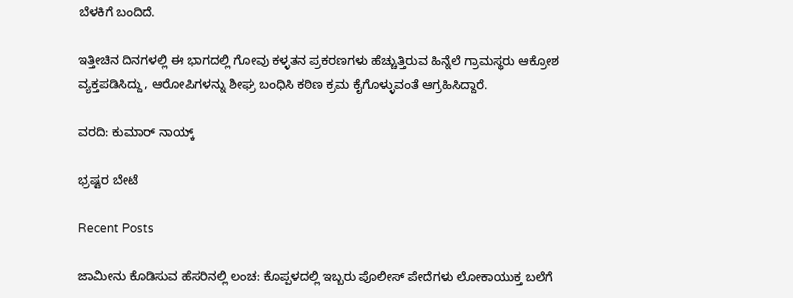ಬೆಳಕಿಗೆ ಬಂದಿದೆ.

ಇತ್ತೀಚಿನ ದಿನಗಳಲ್ಲಿ ಈ ಭಾಗದಲ್ಲಿ ಗೋವು ಕಳ್ಳತನ ಪ್ರಕರಣಗಳು ಹೆಚ್ಚುತ್ತಿರುವ ಹಿನ್ನೆಲೆ ಗ್ರಾಮಸ್ಥರು ಆಕ್ರೋಶ ವ್ಯಕ್ತಪಡಿಸಿದ್ದು, ಆರೋಪಿಗಳನ್ನು ಶೀಘ್ರ ಬಂಧಿಸಿ ಕಠಿಣ ಕ್ರಮ ಕೈಗೊಳ್ಳುವಂತೆ ಆಗ್ರಹಿಸಿದ್ದಾರೆ.

ವರದಿ: ಕುಮಾರ್ ನಾಯ್ಕ್

ಭ್ರಷ್ಟರ ಬೇಟೆ

Recent Posts

ಜಾಮೀನು ಕೊಡಿಸುವ ಹೆಸರಿನಲ್ಲಿ ಲಂಚ: ಕೊಪ್ಪಳದಲ್ಲಿ ಇಬ್ಬರು ಪೊಲೀಸ್ ಪೇದೆಗಳು ಲೋಕಾಯುಕ್ತ ಬಲೆಗೆ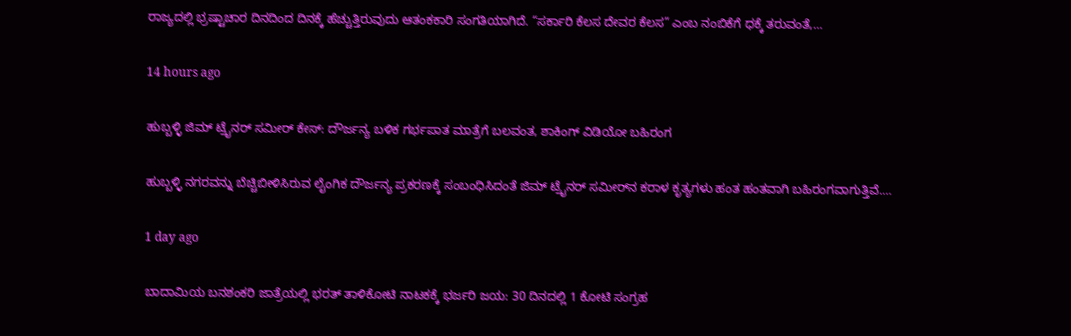ರಾಜ್ಯದಲ್ಲಿ ಭ್ರಷ್ಟಾಚಾರ ದಿನದಿಂದ ದಿನಕ್ಕೆ ಹೆಚ್ಚುತ್ತಿರುವುದು ಆತಂಕಕಾರಿ ಸಂಗತಿಯಾಗಿದೆ. “ಸರ್ಕಾರಿ ಕೆಲಸ ದೇವರ ಕೆಲಸ” ಎಂಬ ನಂಬಿಕೆಗೆ ಧಕ್ಕೆ ತರುವಂತೆ,…

14 hours ago

ಹುಬ್ಬಳ್ಳಿ ಜಿಮ್ ಟ್ರೈನರ್ ಸಮೀರ್ ಕೇಸ್: ದೌರ್ಜನ್ಯ ಬಳಿಕ ಗರ್ಭಪಾತ ಮಾತ್ರೆಗೆ ಬಲವಂತ, ಶಾಕಿಂಗ್ ವಿಡಿಯೋ ಬಹಿರಂಗ

ಹುಬ್ಬಳ್ಳಿ ನಗರವನ್ನು ಬೆಚ್ಚಿಬೀಳಿಸಿರುವ ಲೈಂಗಿಕ ದೌರ್ಜನ್ಯ ಪ್ರಕರಣಕ್ಕೆ ಸಂಬಂಧಿಸಿದಂತೆ ಜಿಮ್ ಟ್ರೈನರ್ ಸಮೀರ್‌ನ ಕರಾಳ ಕೃತ್ಯಗಳು ಹಂತ ಹಂತವಾಗಿ ಬಹಿರಂಗವಾಗುತ್ತಿವೆ.…

1 day ago

ಬಾದಾಮಿಯ ಬನಶಂಕರಿ ಜಾತ್ರೆಯಲ್ಲಿ ಭರತ್ ತಾಳಿಕೋಟಿ ನಾಟಕಕ್ಕೆ ಭರ್ಜರಿ ಜಯ: 30 ದಿನದಲ್ಲಿ 1 ಕೋಟಿ ಸಂಗ್ರಹ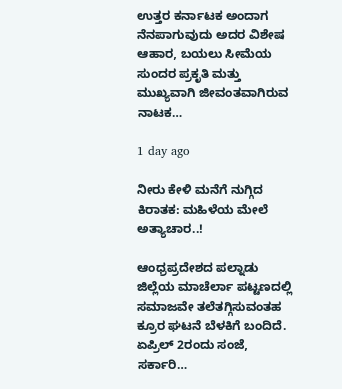ಉತ್ತರ ಕರ್ನಾಟಕ ಅಂದಾಗ ನೆನಪಾಗುವುದು ಅದರ ವಿಶೇಷ ಆಹಾರ, ಬಯಲು ಸೀಮೆಯ ಸುಂದರ ಪ್ರಕೃತಿ ಮತ್ತು ಮುಖ್ಯವಾಗಿ ಜೀವಂತವಾಗಿರುವ ನಾಟಕ…

1 day ago

ನೀರು ಕೇಳಿ ಮನೆಗೆ ನುಗ್ಗಿದ ಕಿರಾತಕ: ಮಹಿಳೆಯ ಮೇಲೆ ಅತ್ಯಾಚಾರ..!

ಆಂಧ್ರಪ್ರದೇಶದ ಪಲ್ನಾಡು ಜಿಲ್ಲೆಯ ಮಾಚೆರ್ಲಾ ಪಟ್ಟಣದಲ್ಲಿ ಸಮಾಜವೇ ತಲೆತಗ್ಗಿಸುವಂತಹ ಕ್ರೂರ ಘಟನೆ ಬೆಳಕಿಗೆ ಬಂದಿದೆ. ಏಪ್ರಿಲ್ 2ರಂದು ಸಂಜೆ, ಸರ್ಕಾರಿ…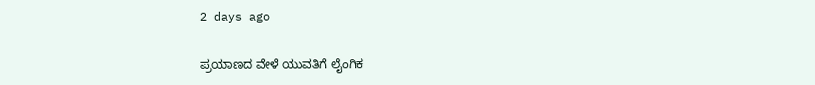2 days ago

ಪ್ರಯಾಣದ ವೇಳೆ ಯುವತಿಗೆ ಲೈಂಗಿಕ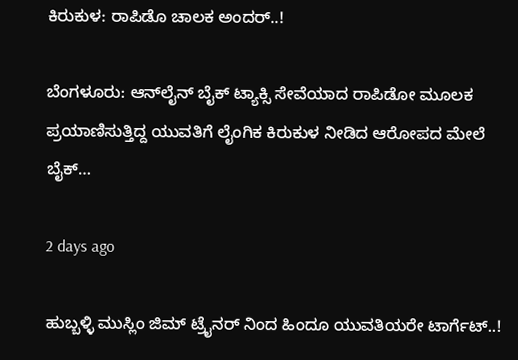ಕಿರುಕುಳ: ರಾಪಿಡೊ ಚಾಲಕ ಅಂದರ್..!

ಬೆಂಗಳೂರು: ಆನ್‌ಲೈನ್ ಬೈಕ್ ಟ್ಯಾಕ್ಸಿ ಸೇವೆಯಾದ ರಾಪಿಡೋ ಮೂಲಕ ಪ್ರಯಾಣಿಸುತ್ತಿದ್ದ ಯುವತಿಗೆ ಲೈಂಗಿಕ ಕಿರುಕುಳ ನೀಡಿದ ಆರೋಪದ ಮೇಲೆ ಬೈಕ್…

2 days ago

ಹುಬ್ಬಳ್ಳಿ ಮುಸ್ಲಿಂ ಜಿಮ್ ಟ್ರೈನರ್ ನಿಂದ ಹಿಂದೂ ಯುವತಿಯರೇ ಟಾರ್ಗೆಟ್..!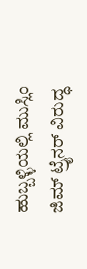ಹುಬ್ಬಳ್ಳಿಯಲ್ಲಿ ಮುಸ್ಲಿಂ ಜಿಮ್ ಟ್ರೈನರ್ ವಿರುದ್ಧ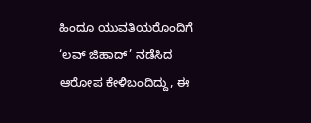ಹಿಂದೂ ಯುವತಿಯರೊಂದಿಗೆ ‘ಲವ್ ಜಿಹಾದ್’ ನಡೆಸಿದ ಆರೋಪ ಕೇಳಿಬಂದಿದ್ದು, ಈ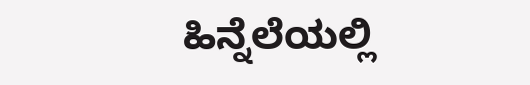ಹಿನ್ನೆಲೆಯಲ್ಲಿ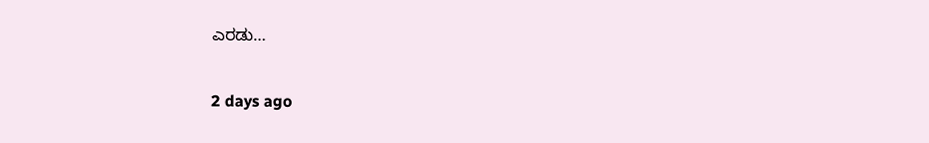ಎರಡು…

2 days ago